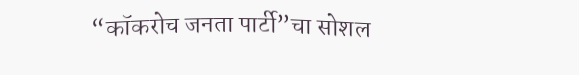“कॉकरोच जनता पार्टी”चा सोशल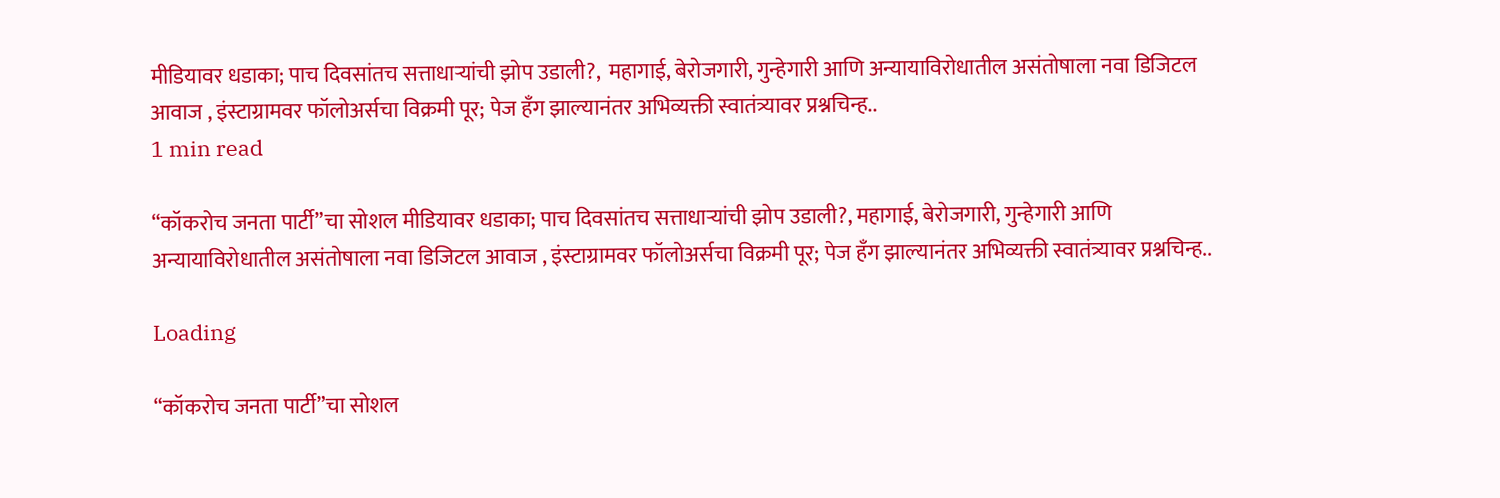मीडियावर धडाका; पाच दिवसांतच सत्ताधाऱ्यांची झोप उडाली?,  महागाई, बेरोजगारी, गुन्हेगारी आणि अन्यायाविरोधातील असंतोषाला नवा डिजिटल आवाज , इंस्टाग्रामवर फॉलोअर्सचा विक्रमी पूर; पेज हँग झाल्यानंतर अभिव्यक्ती स्वातंत्र्यावर प्रश्नचिन्ह..
1 min read

“कॉकरोच जनता पार्टी”चा सोशल मीडियावर धडाका; पाच दिवसांतच सत्ताधाऱ्यांची झोप उडाली?, महागाई, बेरोजगारी, गुन्हेगारी आणि अन्यायाविरोधातील असंतोषाला नवा डिजिटल आवाज , इंस्टाग्रामवर फॉलोअर्सचा विक्रमी पूर; पेज हँग झाल्यानंतर अभिव्यक्ती स्वातंत्र्यावर प्रश्नचिन्ह..

Loading

“कॉकरोच जनता पार्टी”चा सोशल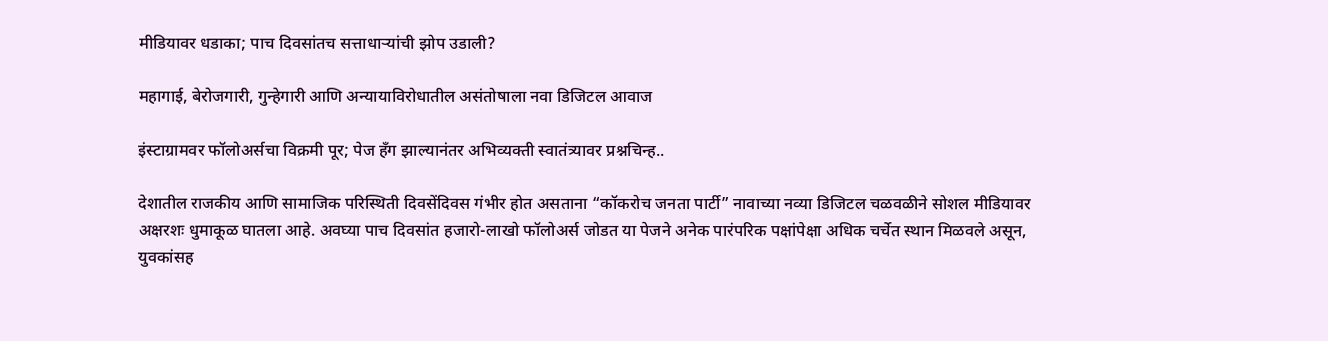मीडियावर धडाका; पाच दिवसांतच सत्ताधाऱ्यांची झोप उडाली?

महागाई, बेरोजगारी, गुन्हेगारी आणि अन्यायाविरोधातील असंतोषाला नवा डिजिटल आवाज

इंस्टाग्रामवर फॉलोअर्सचा विक्रमी पूर; पेज हँग झाल्यानंतर अभिव्यक्ती स्वातंत्र्यावर प्रश्नचिन्ह..

देशातील राजकीय आणि सामाजिक परिस्थिती दिवसेंदिवस गंभीर होत असताना “कॉकरोच जनता पार्टी” नावाच्या नव्या डिजिटल चळवळीने सोशल मीडियावर अक्षरशः धुमाकूळ घातला आहे. अवघ्या पाच दिवसांत हजारो-लाखो फॉलोअर्स जोडत या पेजने अनेक पारंपरिक पक्षांपेक्षा अधिक चर्चेत स्थान मिळवले असून, युवकांसह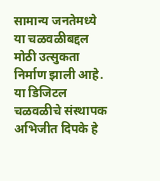सामान्य जनतेमध्ये या चळवळीबद्दल मोठी उत्सुकता निर्माण झाली आहे.
या डिजिटल चळवळीचे संस्थापक अभिजीत दिपके हे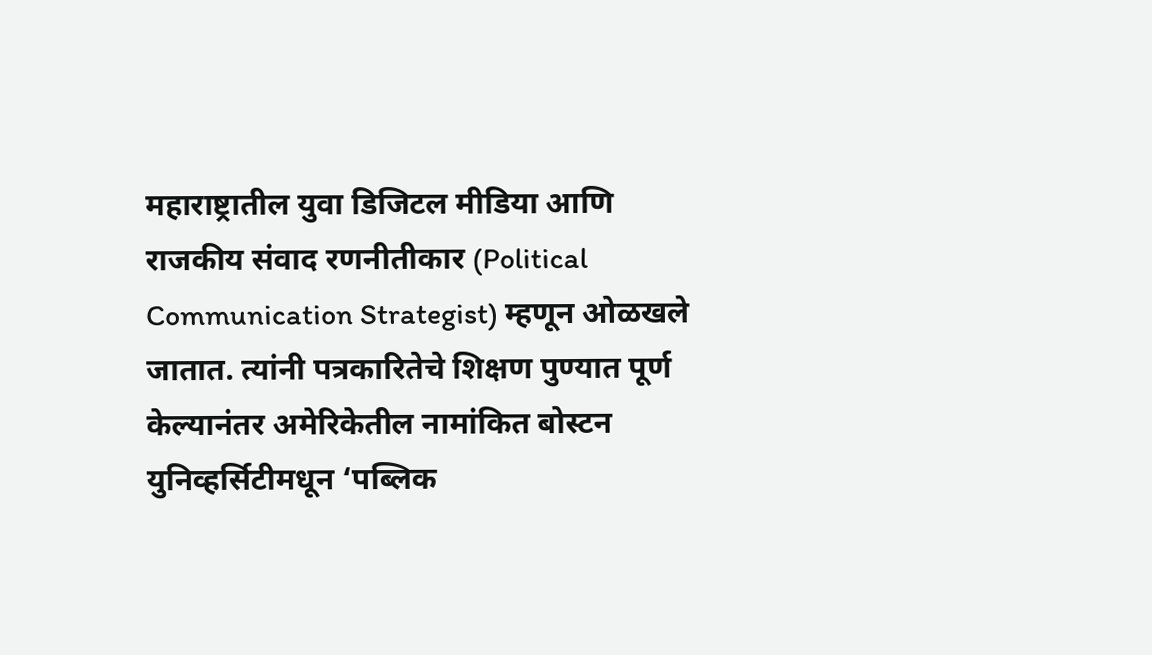महाराष्ट्रातील युवा डिजिटल मीडिया आणि राजकीय संवाद रणनीतीकार (Political Communication Strategist) म्हणून ओळखले जातात. त्यांनी पत्रकारितेचे शिक्षण पुण्यात पूर्ण केल्यानंतर अमेरिकेतील नामांकित बोस्टन युनिव्हर्सिटीमधून ‘पब्लिक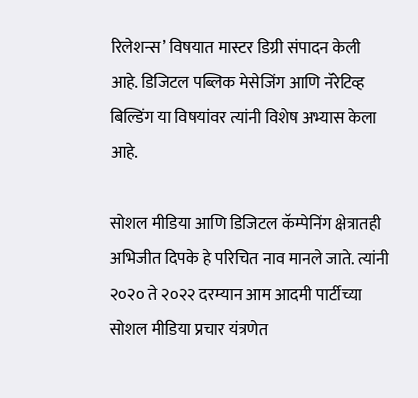रिलेशन्स’ विषयात मास्टर डिग्री संपादन केली आहे. डिजिटल पब्लिक मेसेजिंग आणि नॅरेटिव्ह बिल्डिंग या विषयांवर त्यांनी विशेष अभ्यास केला आहे.

सोशल मीडिया आणि डिजिटल कॅम्पेनिंग क्षेत्रातही अभिजीत दिपके हे परिचित नाव मानले जाते. त्यांनी २०२० ते २०२२ दरम्यान आम आदमी पार्टीच्या सोशल मीडिया प्रचार यंत्रणेत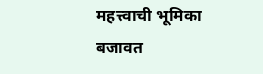महत्त्वाची भूमिका बजावत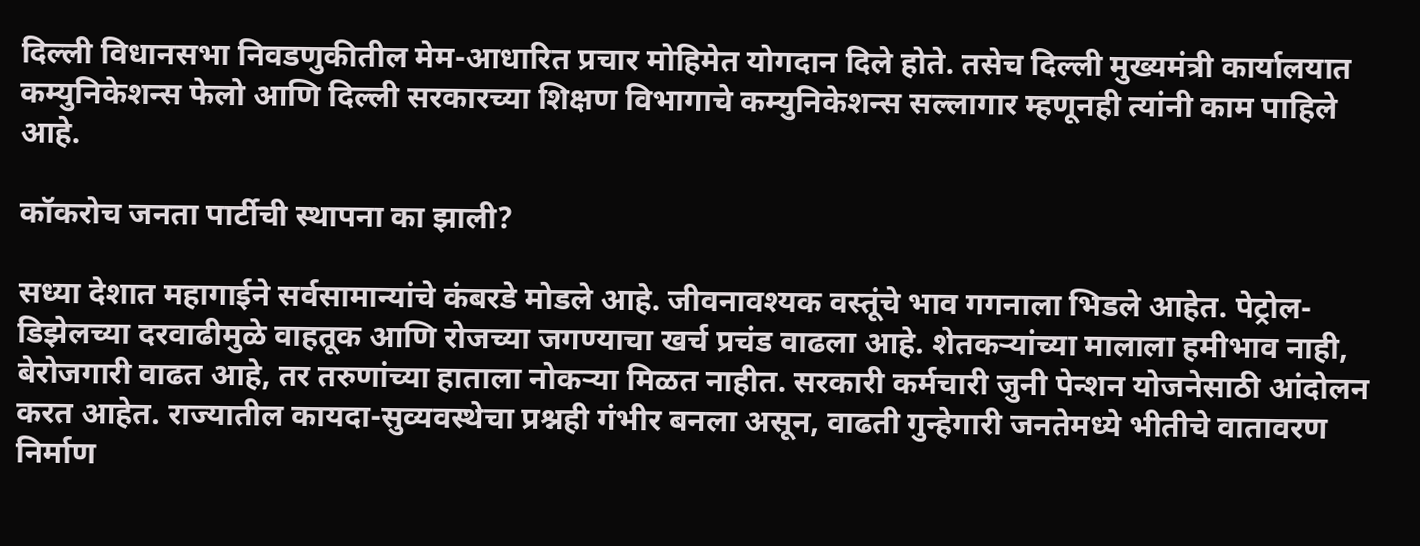दिल्ली विधानसभा निवडणुकीतील मेम-आधारित प्रचार मोहिमेत योगदान दिले होते. तसेच दिल्ली मुख्यमंत्री कार्यालयात कम्युनिकेशन्स फेलो आणि दिल्ली सरकारच्या शिक्षण विभागाचे कम्युनिकेशन्स सल्लागार म्हणूनही त्यांनी काम पाहिले आहे.

कॉकरोच जनता पार्टीची स्थापना का झाली?

सध्या देशात महागाईने सर्वसामान्यांचे कंबरडे मोडले आहे. जीवनावश्यक वस्तूंचे भाव गगनाला भिडले आहेत. पेट्रोल-डिझेलच्या दरवाढीमुळे वाहतूक आणि रोजच्या जगण्याचा खर्च प्रचंड वाढला आहे. शेतकऱ्यांच्या मालाला हमीभाव नाही, बेरोजगारी वाढत आहे, तर तरुणांच्या हाताला नोकऱ्या मिळत नाहीत. सरकारी कर्मचारी जुनी पेन्शन योजनेसाठी आंदोलन करत आहेत. राज्यातील कायदा-सुव्यवस्थेचा प्रश्नही गंभीर बनला असून, वाढती गुन्हेगारी जनतेमध्ये भीतीचे वातावरण निर्माण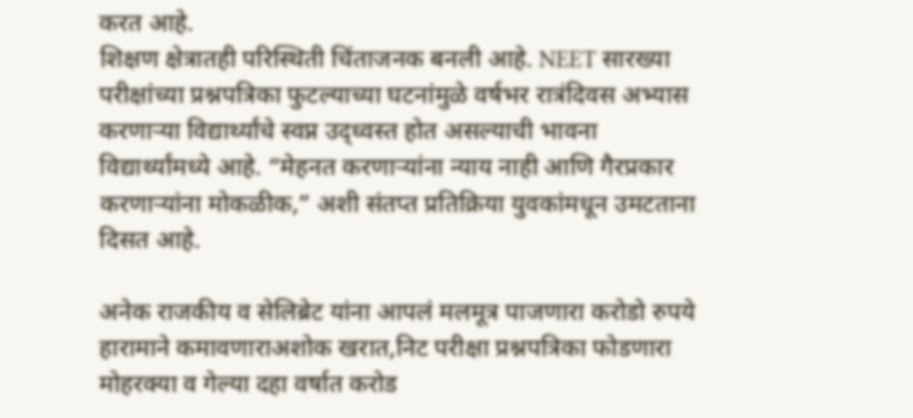करत आहे.
शिक्षण क्षेत्रातही परिस्थिती चिंताजनक बनली आहे. NEET सारख्या परीक्षांच्या प्रश्नपत्रिका फुटल्याच्या घटनांमुळे वर्षभर रात्रंदिवस अभ्यास करणाऱ्या विद्यार्थ्यांचे स्वप्न उद्ध्वस्त होत असल्याची भावना विद्यार्थ्यांमध्ये आहे. “मेहनत करणाऱ्यांना न्याय नाही आणि गैरप्रकार करणाऱ्यांना मोकळीक,” अशी संतप्त प्रतिक्रिया युवकांमधून उमटताना दिसत आहे.

अनेक राजकीय व सेलिब्रेट यांना आपलं मलमूत्र पाजणारा करोडो रुपये हारामाने कमावणाराअशोक खरात,निट परीक्षा प्रश्नपत्रिका फोडणारा मोहरक्या व गेल्या दहा वर्षात करोड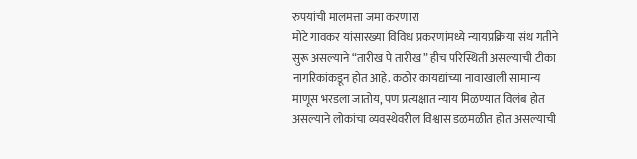रुपयांची मालमत्ता जमा करणारा
मोटे गावकर यांसारख्या विविध प्रकरणांमध्ये न्यायप्रक्रिया संथ गतीने सुरू असल्याने “तारीख पे तारीख” हीच परिस्थिती असल्याची टीका नागरिकांकडून होत आहे. कठोर कायद्यांच्या नावाखाली सामान्य माणूस भरडला जातोय, पण प्रत्यक्षात न्याय मिळण्यात विलंब होत असल्याने लोकांचा व्यवस्थेवरील विश्वास डळमळीत होत असल्याची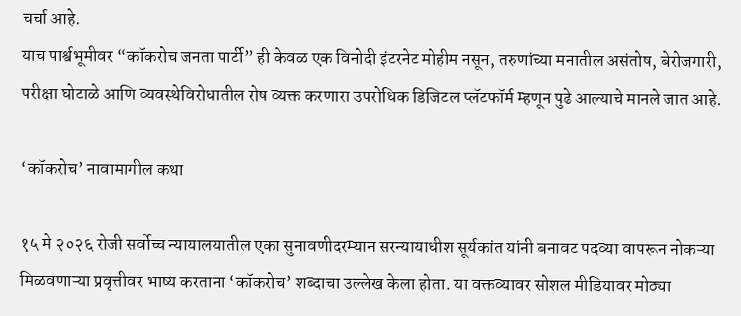चर्चा आहे.
याच पार्श्वभूमीवर “कॉकरोच जनता पार्टी” ही केवळ एक विनोदी इंटरनेट मोहीम नसून, तरुणांच्या मनातील असंतोष, बेरोजगारी, परीक्षा घोटाळे आणि व्यवस्थेविरोधातील रोष व्यक्त करणारा उपरोधिक डिजिटल प्लॅटफॉर्म म्हणून पुढे आल्याचे मानले जात आहे.

‘कॉकरोच’ नावामागील कथा

१५ मे २०२६ रोजी सर्वोच्च न्यायालयातील एका सुनावणीदरम्यान सरन्यायाधीश सूर्यकांत यांनी बनावट पदव्या वापरून नोकऱ्या मिळवणाऱ्या प्रवृत्तीवर भाष्य करताना ‘कॉकरोच’ शब्दाचा उल्लेख केला होता. या वक्तव्यावर सोशल मीडियावर मोठ्या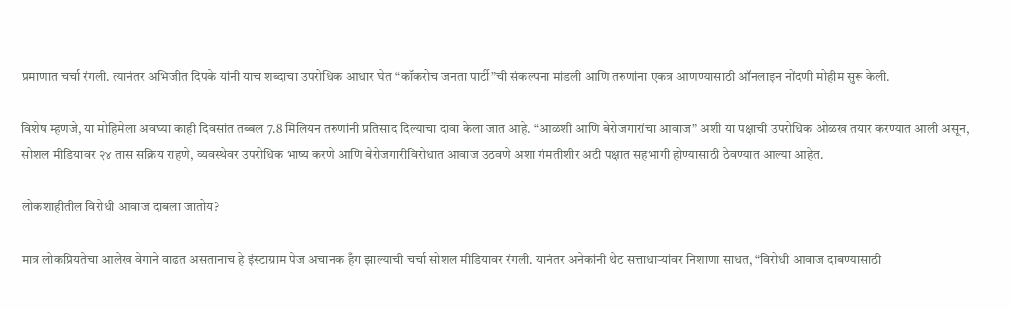प्रमाणात चर्चा रंगली. त्यानंतर अभिजीत दिपके यांनी याच शब्दाचा उपरोधिक आधार घेत “कॉकरोच जनता पार्टी”ची संकल्पना मांडली आणि तरुणांना एकत्र आणण्यासाठी ऑनलाइन नोंदणी मोहीम सुरू केली.

विशेष म्हणजे, या मोहिमेला अवघ्या काही दिवसांत तब्बल 7.8 मिलियन तरुणांनी प्रतिसाद दिल्याचा दावा केला जात आहे. “आळशी आणि बेरोजगारांचा आवाज” अशी या पक्षाची उपरोधिक ओळख तयार करण्यात आली असून, सोशल मीडियावर २४ तास सक्रिय राहणे, व्यवस्थेवर उपरोधिक भाष्य करणे आणि बेरोजगारीविरोधात आवाज उठवणे अशा गंमतीशीर अटी पक्षात सहभागी होण्यासाठी ठेवण्यात आल्या आहेत.

लोकशाहीतील विरोधी आवाज दाबला जातोय?

मात्र लोकप्रियतेचा आलेख वेगाने वाढत असतानाच हे इंस्टाग्राम पेज अचानक हँग झाल्याची चर्चा सोशल मीडियावर रंगली. यानंतर अनेकांनी थेट सत्ताधाऱ्यांवर निशाणा साधत, “विरोधी आवाज दाबण्यासाठी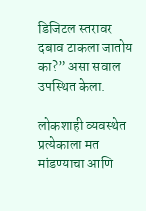डिजिटल स्तरावर दबाव टाकला जातोय का?” असा सवाल उपस्थित केला.

लोकशाही व्यवस्थेत प्रत्येकाला मत मांडण्याचा आणि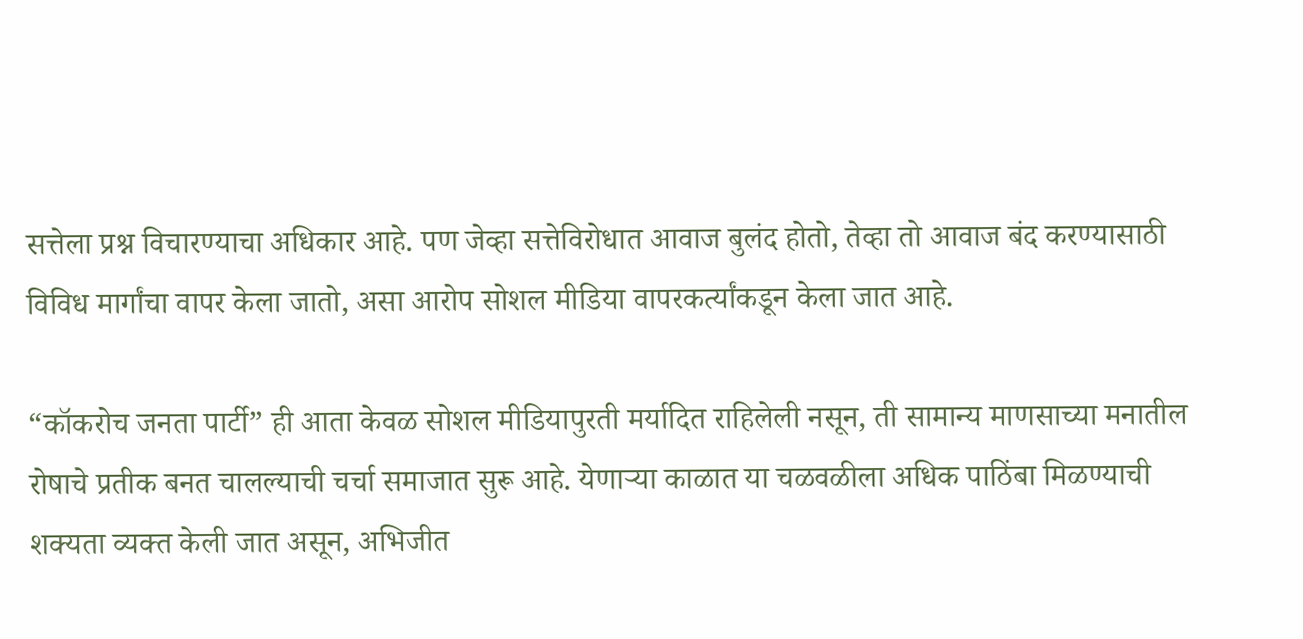सत्तेला प्रश्न विचारण्याचा अधिकार आहे. पण जेव्हा सत्तेविरोधात आवाज बुलंद होतो, तेव्हा तो आवाज बंद करण्यासाठी विविध मार्गांचा वापर केला जातो, असा आरोप सोशल मीडिया वापरकर्त्यांकडून केला जात आहे.

“कॉकरोच जनता पार्टी” ही आता केवळ सोशल मीडियापुरती मर्यादित राहिलेली नसून, ती सामान्य माणसाच्या मनातील रोषाचे प्रतीक बनत चालल्याची चर्चा समाजात सुरू आहे. येणाऱ्या काळात या चळवळीला अधिक पाठिंबा मिळण्याची शक्यता व्यक्त केली जात असून, अभिजीत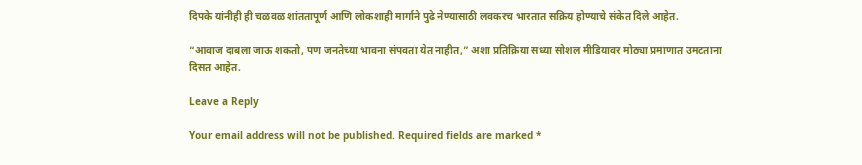दिपके यांनीही ही चळवळ शांततापूर्ण आणि लोकशाही मार्गाने पुढे नेण्यासाठी लवकरच भारतात सक्रिय होण्याचे संकेत दिले आहेत.

“आवाज दाबला जाऊ शकतो, पण जनतेच्या भावना संपवता येत नाहीत,” अशा प्रतिक्रिया सध्या सोशल मीडियावर मोठ्या प्रमाणात उमटताना दिसत आहेत.

Leave a Reply

Your email address will not be published. Required fields are marked *